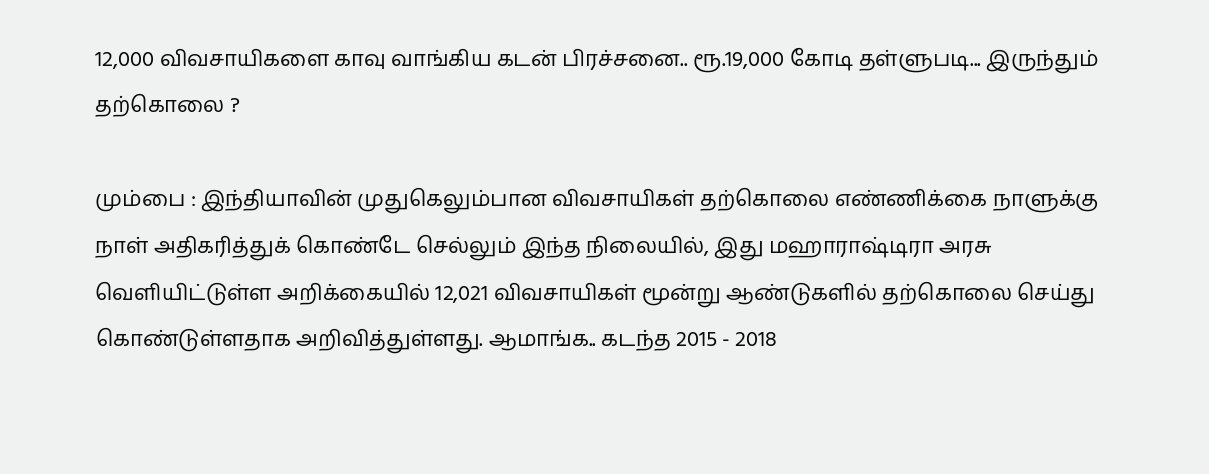12,000 விவசாயிகளை காவு வாங்கிய கடன் பிரச்சனை.. ரூ.19,000 கோடி தள்ளுபடி... இருந்தும் தற்கொலை ?

மும்பை : இந்தியாவின் முதுகெலும்பான விவசாயிகள் தற்கொலை எண்ணிக்கை நாளுக்கு நாள் அதிகரித்துக் கொண்டே செல்லும் இந்த நிலையில், இது மஹாராஷ்டிரா அரசு வெளியிட்டுள்ள அறிக்கையில் 12,021 விவசாயிகள் மூன்று ஆண்டுகளில் தற்கொலை செய்து கொண்டுள்ளதாக அறிவித்துள்ளது. ஆமாங்க.. கடந்த 2015 - 2018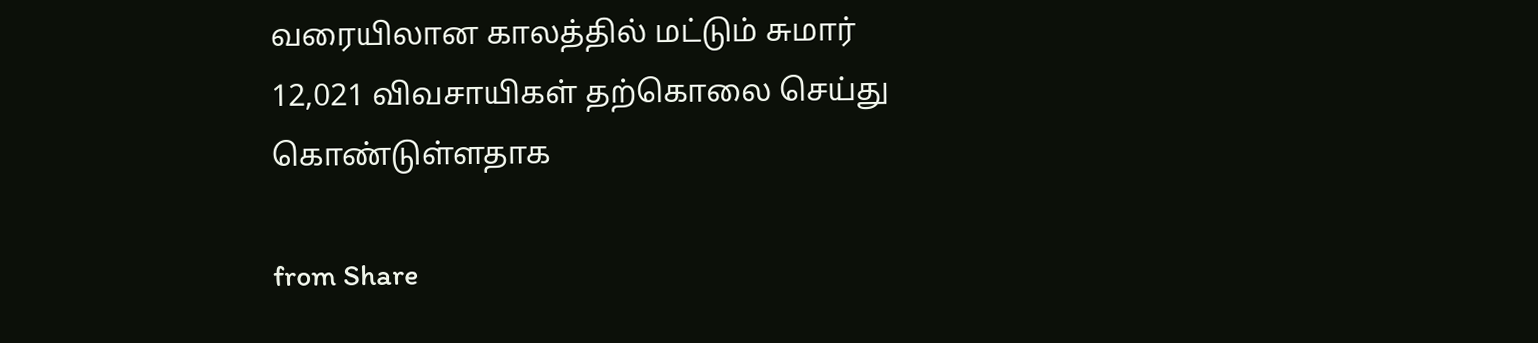வரையிலான காலத்தில் மட்டும் சுமார் 12,021 விவசாயிகள் தற்கொலை செய்து கொண்டுள்ளதாக

from Share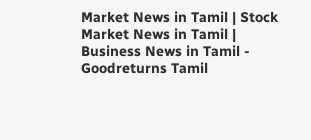Market News in Tamil | Stock Market News in Tamil | Business News in Tamil - Goodreturns Tamil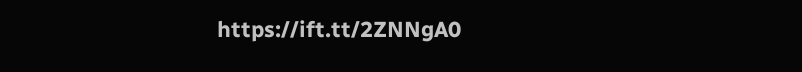https://ift.tt/2ZNNgA0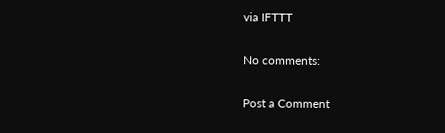via IFTTT

No comments:

Post a Comment